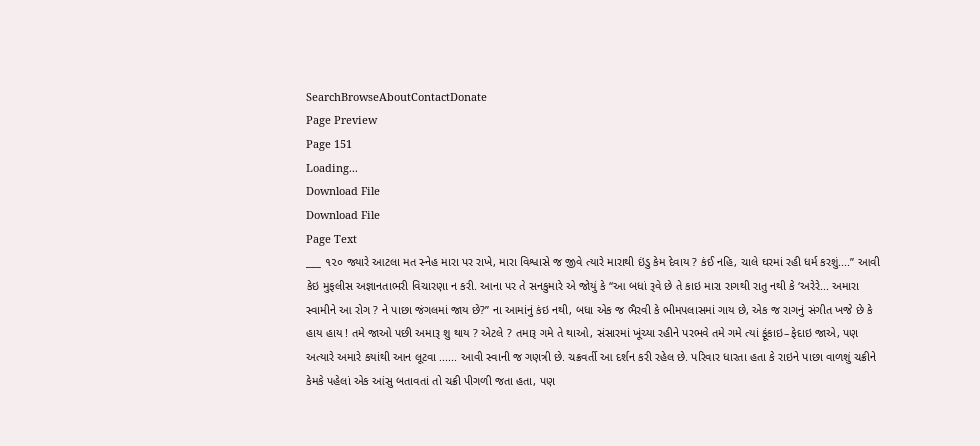SearchBrowseAboutContactDonate
Page Preview
Page 151
Loading...
Download File
Download File
Page Text
___ ૧૨૦ જ્યારે આટલા મત સ્નેહ મારા પર રાખે, મારા વિશ્વાસે જ જીવે ત્યારે મારાથી ઇંડુ કેમ દેવાય ? કંઈ નહિ, ચાલે ઘરમાં રહી ધર્મ કરશું....” આવી કેઇ મુફલીસ અજ્ઞાનતાભરી વિચારણા ન કરી. આના પર તે સનકુમારે એ જોયું કે “આ બધાં રૂવે છે તે કાઇ મારા રાગથી રાતુ નથી કે ‘અરેરે... અમારા સ્વામીને આ રોગ ? ને પાછા જંગલમાં જાય છે?” ના આમાંનું કંઇ નથી, બધા એક જ ભૈરવી કે ભીમપલાસમાં ગાય છે, એક જ રાગનું સંગીત ખજે છે કે હાય હાય ! તમે જાઓ પછી અમારૂ શુ થાય ? એટલે ? તમારૂ ગમે તે થાઓ, સંસારમાં ખૂંચ્યા રહીને પરભવે તમે ગમે ત્યાં ફૂંકાઇ–ફેદાઇ જાએ, પણ અત્યારે અમારે કયાંથી આન લૂટવા ...... આવી સ્વાની જ ગણત્રી છે. ચક્રવર્તી આ દર્શન કરી રહેલ છે. પરિવાર ધારતા હતા કે રાઇને પાછા વાળશું ચક્રીને કેમકે પહેલાં એક આંસુ બતાવતાં તો ચક્રી પીગળી જતા હતા, પણ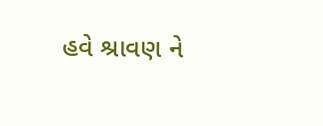હવે શ્રાવણ ને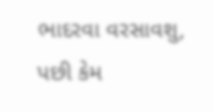ભાદરવા વરસાવશુ, પછી કેમ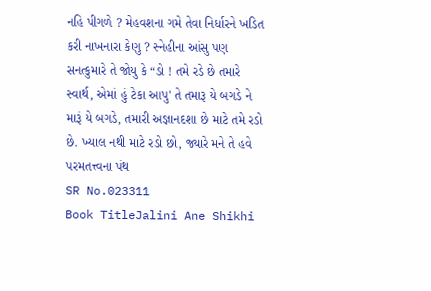નહિ પીગળે ? મેહવશના ગમે તેવા નિર્ધારને ખડિત કરી નાખનારા કેણુ ? સ્નેહીના આંસુ પણ સનત્કુમારે તે જોયુ કે “ડો ! તમે રડે છે તમારે સ્વાર્થ, એમાં હું ટેકા આપુ' તે તમારૂ યે બગડે ને મારૂં યે બગડે, તમારી અજ્ઞાનદશા છે માટે તમે રડો છે. ખ્યાલ નથી માટે રડો છો, જ્યારે મને તે હવે પરમતત્ત્વના પંથ
SR No.023311
Book TitleJalini Ane Shikhi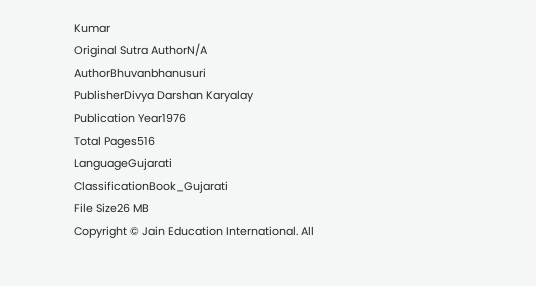Kumar
Original Sutra AuthorN/A
AuthorBhuvanbhanusuri
PublisherDivya Darshan Karyalay
Publication Year1976
Total Pages516
LanguageGujarati
ClassificationBook_Gujarati
File Size26 MB
Copyright © Jain Education International. All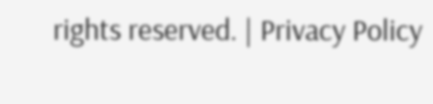rights reserved. | Privacy Policy